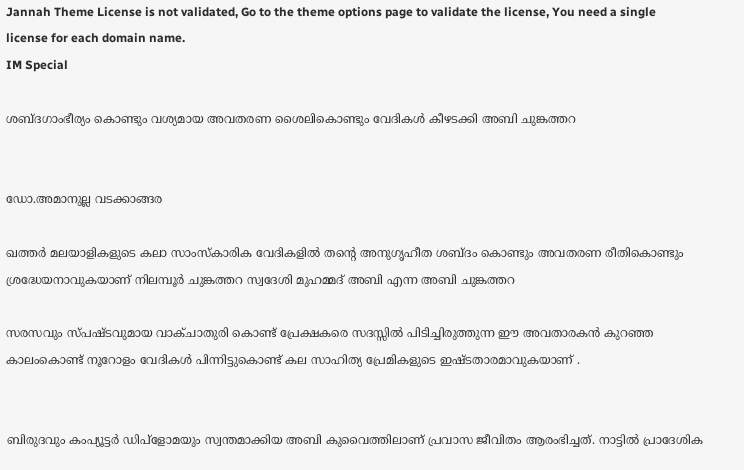Jannah Theme License is not validated, Go to the theme options page to validate the license, You need a single license for each domain name.
IM Special

ശബ്ദഗാംഭീര്യം കൊണ്ടും വശ്യമായ അവതരണ ശൈലികൊണ്ടും വേദികള്‍ കീഴടക്കി അബി ചുങ്കത്തറ


ഡോ.അമാനുല്ല വടക്കാങ്ങര

ഖത്തര്‍ മലയാളികളുടെ കലാ സാംസ്‌കാരിക വേദികളില്‍ തന്റെ അനുഗൃഹീത ശബ്ദം കൊണ്ടും അവതരണ രീതികൊണ്ടും ശ്രദ്ധേയനാവുകയാണ് നിലമ്പൂര്‍ ചുങ്കത്തറ സ്വദേശി മുഹമ്മദ് അബി എന്ന അബി ചുങ്കത്തറ

സരസവും സ്പഷ്ടവുമായ വാക്ചാതുരി കൊണ്ട് പ്രേക്ഷകരെ സദസ്സില്‍ പിടിച്ചിരുത്തുന്ന ഈ അവതാരകന്‍ കുറഞ്ഞ കാലംകൊണ്ട് നൂറോളം വേദികള്‍ പിന്നിട്ടുകൊണ്ട് കല സാഹിത്യ പ്രേമികളുടെ ഇഷ്ടതാരമാവുകയാണ് .


ബിരുദവും കംപ്യൂട്ടര്‍ ഡിപ്‌ളോമയും സ്വന്തമാക്കിയ അബി കുവൈത്തിലാണ് പ്രവാസ ജീവിതം ആരംഭിച്ചത്. നാട്ടില്‍ പ്രാദേശിക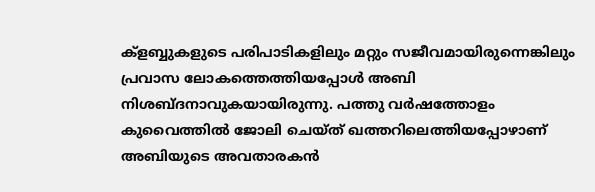ക്‌ളബ്ബുകളുടെ പരിപാടികളിലും മറ്റും സജീവമായിരുന്നെങ്കിലും പ്രവാസ ലോകത്തെത്തിയപ്പോള്‍ അബി നിശബ്ദനാവുകയായിരുന്നു. പത്തു വര്‍ഷത്തോളം കുവൈത്തില്‍ ജോലി ചെയ്ത് ഖത്തറിലെത്തിയപ്പോഴാണ് അബിയുടെ അവതാരകന്‍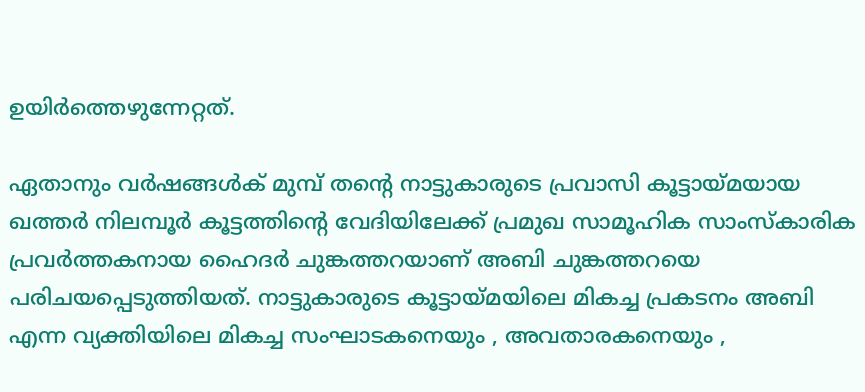ഉയിര്‍ത്തെഴുന്നേറ്റത്.

ഏതാനും വര്‍ഷങ്ങള്‍ക് മുമ്പ് തന്റെ നാട്ടുകാരുടെ പ്രവാസി കൂട്ടായ്മയായ ഖത്തര്‍ നിലമ്പൂര്‍ കൂട്ടത്തിന്റെ വേദിയിലേക്ക് പ്രമുഖ സാമൂഹിക സാംസ്‌കാരിക പ്രവര്‍ത്തകനായ ഹൈദര്‍ ചുങ്കത്തറയാണ് അബി ചുങ്കത്തറയെ പരിചയപ്പെടുത്തിയത്. നാട്ടുകാരുടെ കൂട്ടായ്മയിലെ മികച്ച പ്രകടനം അബി എന്ന വ്യക്തിയിലെ മികച്ച സംഘാടകനെയും , അവതാരകനെയും ,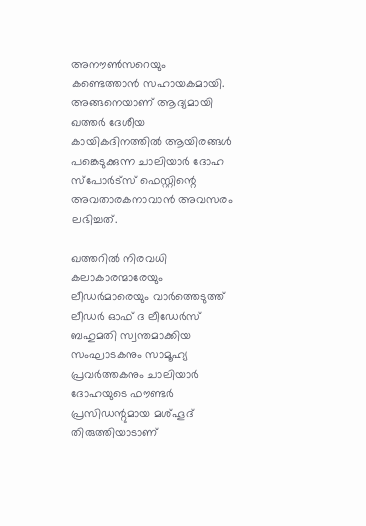അനൗണ്‍സറെയും കണ്ടെത്താന്‍ സഹായകമായി. അങ്ങനെയാണ് ആദ്യമായി ഖത്തര്‍ ദേശീയ കായികദിനത്തില്‍ ആയിരങ്ങള്‍ പങ്കെടുക്കുന്ന ചാലിയാര്‍ ദോഹ സ്‌പോര്‍ട്‌സ് ഫെസ്റ്റിന്റെ അവതാരകനാവാന്‍ അവസരം ലഭിച്ചത്.

ഖത്തറില്‍ നിരവധി കലാകാരന്മാരേയും ലീഡര്‍മാരെയും വാര്‍ത്തെടുത്ത് ലീഡര്‍ ഓഫ് ദ ലീഡേര്‍സ് ബഹുമതി സ്വന്തമാക്കിയ സംഘാടകനും സാമൂഹ്യ പ്രവര്‍ത്തകനും ചാലിയാര്‍ ദോഹയുടെ ഫൗണ്ടര്‍ പ്രസിഡന്റുമായ മശ്ഹൂദ് തിരുത്തിയാടാണ്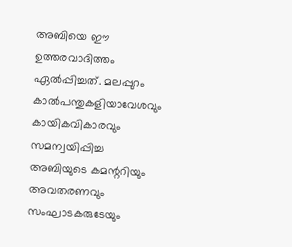അബിയെ ഈ ഉത്തരവാദിത്തം ഏല്‍പ്പിച്ചത്. മലപ്പുറം കാല്‍പന്തുകളിയാവേശവും കായികവികാരവും സമന്വയിപ്പിച്ച അബിയുടെ കമന്ററിയും അവതരണവും സംഘാടകരുടേയും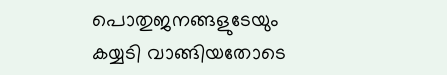പൊതുജനങ്ങളുടേയും കയ്യടി വാങ്ങിയതോടെ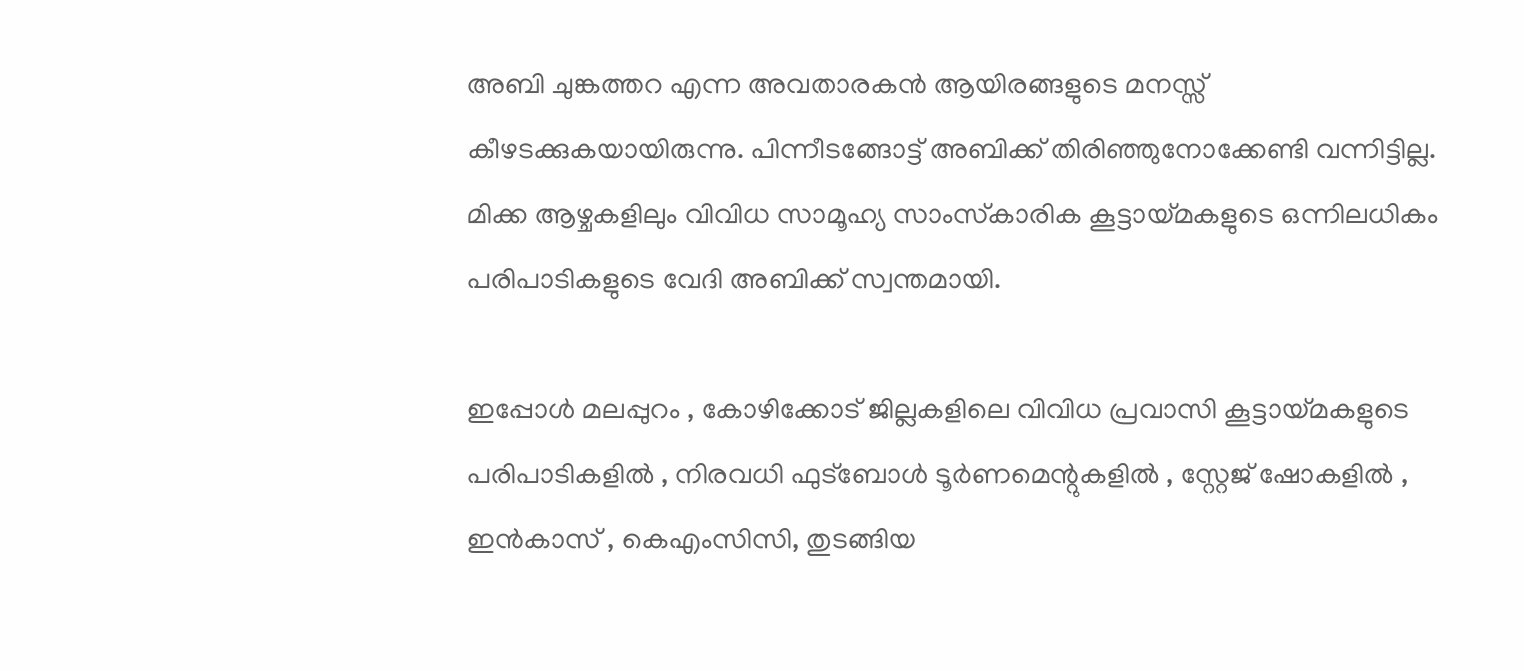അബി ചുങ്കത്തറ എന്ന അവതാരകന്‍ ആയിരങ്ങളുടെ മനസ്സ് കീഴടക്കുകയായിരുന്നു. പിന്നീടങ്ങോട്ട് അബിക്ക് തിരിഞ്ഞുനോക്കേണ്ടി വന്നിട്ടില്ല. മിക്ക ആഴ്ചകളിലും വിവിധ സാമൂഹ്യ സാംസ്‌കാരിക കൂട്ടായ്മകളുടെ ഒന്നിലധികം പരിപാടികളുടെ വേദി അബിക്ക് സ്വന്തമായി.

ഇപ്പോള്‍ മലപ്പുറം , കോഴിക്കോട് ജില്ലകളിലെ വിവിധ പ്രവാസി കൂട്ടായ്മകളുടെ പരിപാടികളില്‍ , നിരവധി ഫുട്‌ബോള്‍ ടൂര്‍ണമെന്റുകളില്‍ , സ്റ്റേജ് ഷോകളില്‍ , ഇന്‍കാസ് , കെഎംസിസി, തുടങ്ങിയ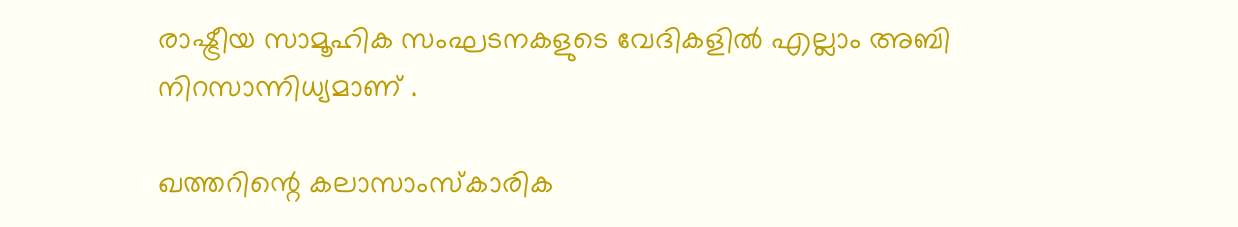രാഷ്ട്രീയ സാമൂഹിക സംഘടനകളുടെ വേദികളില്‍ എല്ലാം അബി നിറസാന്നിധ്യമാണ് .

ഖത്തറിന്റെ കലാസാംസ്‌കാരിക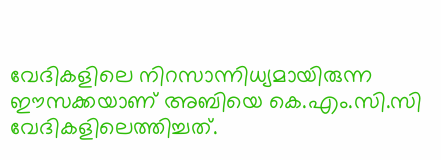വേദികളിലെ നിറസാന്നിധ്യമായിരുന്ന ഈസക്കയാണ് അബിയെ കെ.എം.സി.സി വേദികളിലെത്തിച്ചത്.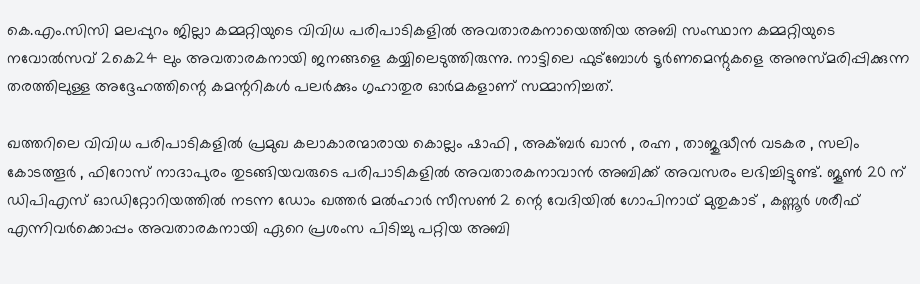കെ.എം.സിസി മലപ്പുറം ജില്ലാ കമ്മറ്റിയുടെ വിവിധ പരിപാടികളില്‍ അവതാരകനായെത്തിയ അബി സംസ്ഥാന കമ്മറ്റിയുടെ നവോല്‍സവ് 2കെ24 ലും അവതാരകനായി ജനങ്ങളെ കയ്യിലെടുത്തിരുന്നു. നാട്ടിലെ ഫുട്‌ബോള്‍ ടൂര്‍ണമെന്റുകളെ അനുസ്മരിപ്പിക്കുന്ന തരത്തിലുള്ള അദ്ദേഹത്തിന്റെ കമന്ററികള്‍ പലര്‍ക്കും ഗൃഹാതുര ഓര്‍മകളാണ് സമ്മാനിച്ചത്.

ഖത്തറിലെ വിവിധ പരിപാടികളില്‍ പ്രമുഖ കലാകാരന്മാരായ കൊല്ലം ഷാഫി , അക്ബര്‍ ഖാന്‍ , രഹ്ന , താജുദ്ധീന്‍ വടകര , സലിം കോടത്തൂര്‍ , ഫിറോസ് നാദാപുരം തുടങ്ങിയവരുടെ പരിപാടികളില്‍ അവതാരകനാവാന്‍ അബിക്ക് അവസരം ലഭിച്ചിട്ടുണ്ട്. ജൂണ്‍ 20 ന് ഡിപിഎസ് ഓഡിറ്റോറിയത്തില്‍ നടന്ന ഡോം ഖത്തര്‍ മല്‍ഹാര്‍ സീസണ്‍ 2 ന്റെ വേദിയില്‍ ഗോപിനാഥ് മുതുകാട് , കണ്ണൂര്‍ ശരീഫ് എന്നിവര്‍ക്കൊപ്പം അവതാരകനായി ഏറെ പ്രശംസ പിടിച്ചു പറ്റിയ അബി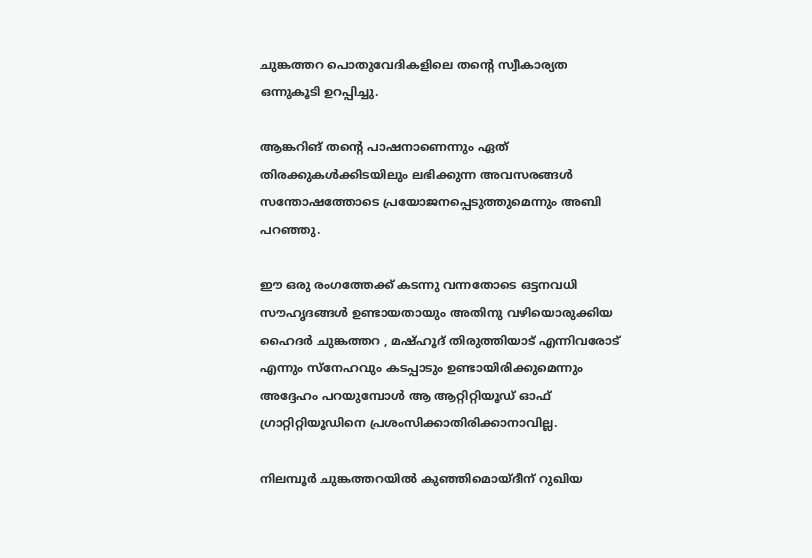ചുങ്കത്തറ പൊതുവേദികളിലെ തന്റെ സ്വീകാര്യത ഒന്നുകൂടി ഉറപ്പിച്ചു.

ആങ്കറിങ് തന്റെ പാഷനാണെന്നും ഏത് തിരക്കുകള്‍ക്കിടയിലും ലഭിക്കുന്ന അവസരങ്ങള്‍ സന്തോഷത്തോടെ പ്രയോജനപ്പെടുത്തുമെന്നും അബി പറഞ്ഞു.

ഈ ഒരു രംഗത്തേക്ക് കടന്നു വന്നതോടെ ഒട്ടനവധി സൗഹൃദങ്ങള്‍ ഉണ്ടായതായും അതിനു വഴിയൊരുക്കിയ ഹൈദര്‍ ചുങ്കത്തറ , മഷ്ഹൂദ് തിരുത്തിയാട് എന്നിവരോട് എന്നും സ്‌നേഹവും കടപ്പാടും ഉണ്ടായിരിക്കുമെന്നും അദ്ദേഹം പറയുമ്പോള്‍ ആ ആറ്റിറ്റിയൂഡ് ഓഫ് ഗ്രാറ്റിറ്റിയൂഡിനെ പ്രശംസിക്കാതിരിക്കാനാവില്ല.

നിലമ്പൂര്‍ ചുങ്കത്തറയില്‍ കുഞ്ഞിമൊയ്ദീന് റുഖിയ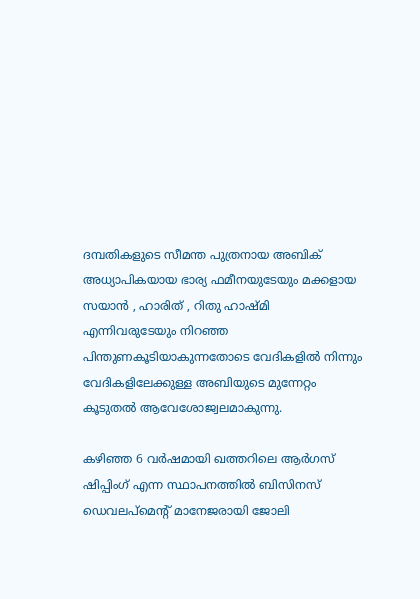ദമ്പതികളുടെ സീമന്ത പുത്രനായ അബിക് അധ്യാപികയായ ഭാര്യ ഫമീനയുടേയും മക്കളായ സയാന്‍ , ഹാരിത് , റിതു ഹാഷ്മി എന്നിവരുടേയും നിറഞ്ഞ പിന്തുണകൂടിയാകുന്നതോടെ വേദികളില്‍ നിന്നും വേദികളിലേക്കുള്ള അബിയുടെ മുന്നേറ്റം കൂടുതല്‍ ആവേശോജ്വലമാകുന്നു.

കഴിഞ്ഞ 6 വര്‍ഷമായി ഖത്തറിലെ ആര്‍ഗസ് ഷിപ്പിംഗ് എന്ന സ്ഥാപനത്തില്‍ ബിസിനസ് ഡെവലപ്‌മെന്റ് മാനേജരായി ജോലി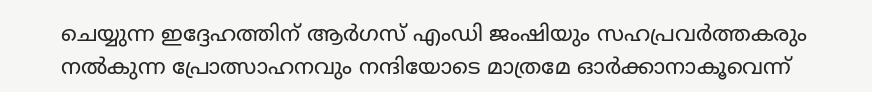ചെയ്യുന്ന ഇദ്ദേഹത്തിന് ആര്‍ഗസ് എംഡി ജംഷിയും സഹപ്രവര്‍ത്തകരും നല്‍കുന്ന പ്രോത്സാഹനവും നന്ദിയോടെ മാത്രമേ ഓര്‍ക്കാനാകൂവെന്ന്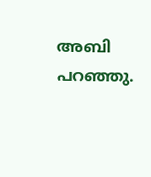അബി പറഞ്ഞു.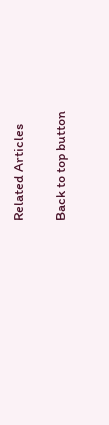Related Articles

Back to top button